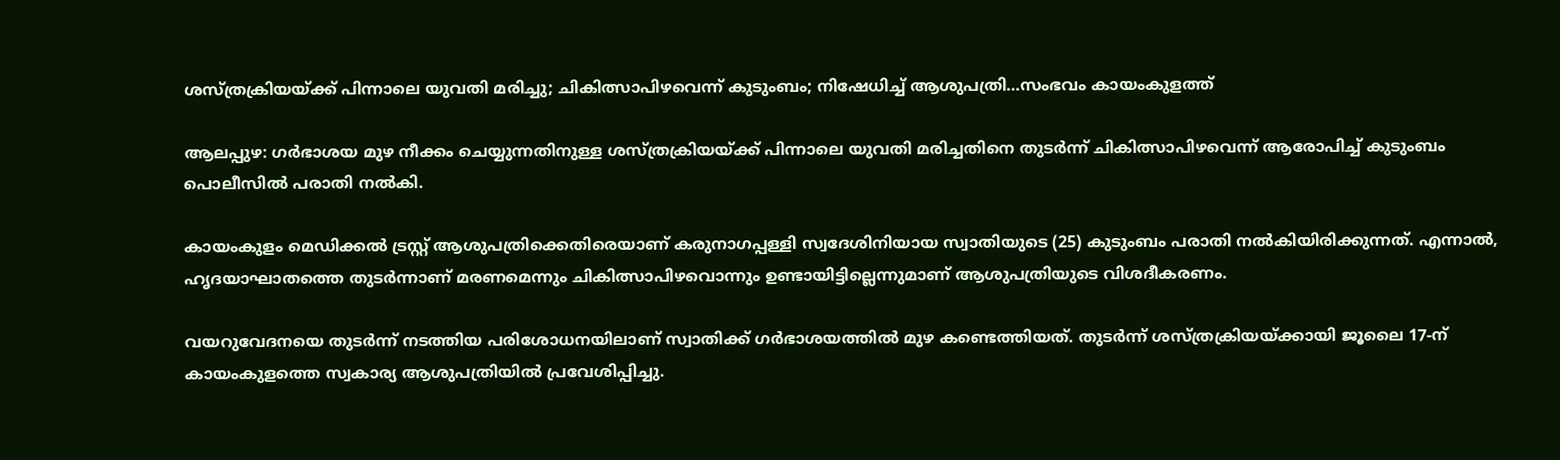ശസ്ത്രക്രിയയ്ക്ക് പിന്നാലെ യുവതി മരിച്ചു; ചികിത്സാപിഴവെന്ന് കുടുംബം; നിഷേധിച്ച് ആശുപത്രി…സംഭവം കായംകുളത്ത്

ആലപ്പുഴ: ഗർഭാശയ മുഴ നീക്കം ചെയ്യുന്നതിനുള്ള ശസ്ത്രക്രിയയ്ക്ക് പിന്നാലെ യുവതി മരിച്ചതിനെ തുടർന്ന് ചികിത്സാപിഴവെന്ന് ആരോപിച്ച് കുടുംബം പൊലീസിൽ പരാതി നൽകി.

കായംകുളം മെഡിക്കൽ ട്രസ്റ്റ് ആശുപത്രിക്കെതിരെയാണ് കരുനാഗപ്പള്ളി സ്വദേശിനിയായ സ്വാതിയുടെ (25) കുടുംബം പരാതി നൽകിയിരിക്കുന്നത്. എന്നാൽ, ഹൃദയാഘാതത്തെ തുടർന്നാണ് മരണമെന്നും ചികിത്സാപിഴവൊന്നും ഉണ്ടായിട്ടില്ലെന്നുമാണ് ആശുപത്രിയുടെ വിശദീകരണം.

വയറുവേദനയെ തുടർന്ന് നടത്തിയ പരിശോധനയിലാണ് സ്വാതിക്ക് ഗർഭാശയത്തിൽ മുഴ കണ്ടെത്തിയത്. തുടർന്ന് ശസ്ത്രക്രിയയ്ക്കായി ജൂലൈ 17-ന് കായംകുളത്തെ സ്വകാര്യ ആശുപത്രിയിൽ പ്രവേശിപ്പിച്ചു.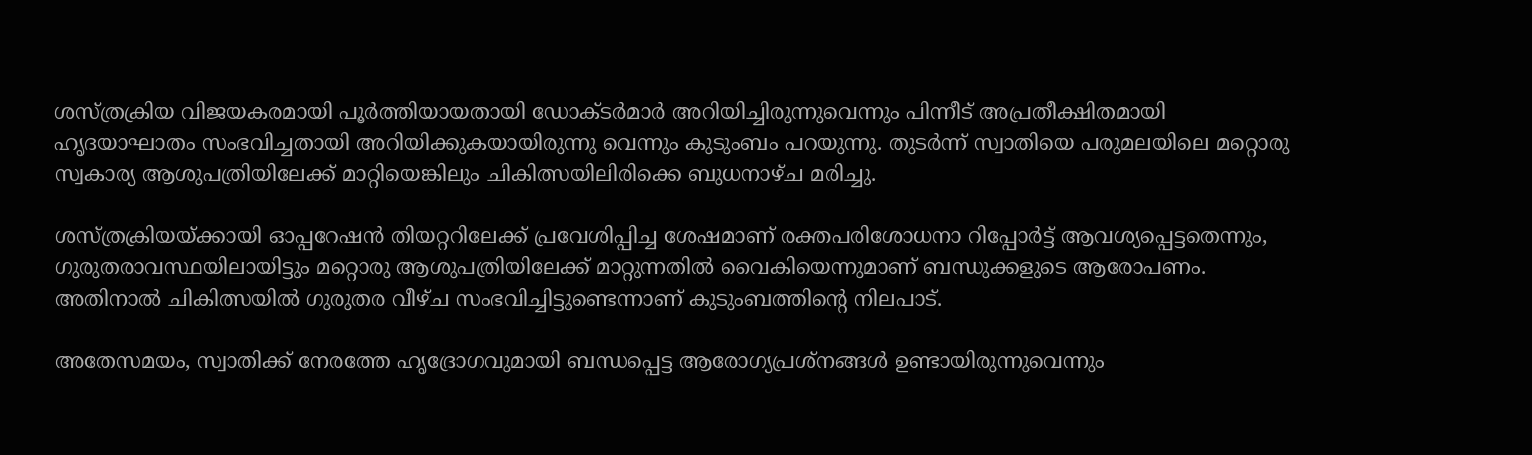ശസ്ത്രക്രിയ വിജയകരമായി പൂർത്തിയായതായി ഡോക്ടർമാർ അറിയിച്ചിരുന്നുവെന്നും പിന്നീട് അപ്രതീക്ഷിതമായി ഹൃദയാഘാതം സംഭവിച്ചതായി അറിയിക്കുകയായിരുന്നു വെന്നും കുടുംബം പറയുന്നു. തുടർന്ന് സ്വാതിയെ പരുമലയിലെ മറ്റൊരു സ്വകാര്യ ആശുപത്രിയിലേക്ക് മാറ്റിയെങ്കിലും ചികിത്സയിലിരിക്കെ ബുധനാഴ്ച മരിച്ചു.

ശസ്ത്രക്രിയയ്ക്കായി ഓപ്പറേഷൻ തിയറ്ററിലേക്ക് പ്രവേശിപ്പിച്ച ശേഷമാണ് രക്തപരിശോധനാ റിപ്പോർട്ട് ആവശ്യപ്പെട്ടതെന്നും, ഗുരുതരാവസ്ഥയിലായിട്ടും മറ്റൊരു ആശുപത്രിയിലേക്ക് മാറ്റുന്നതിൽ വൈകിയെന്നുമാണ് ബന്ധുക്കളുടെ ആരോപണം. അതിനാൽ ചികിത്സയിൽ ഗുരുതര വീഴ്ച സംഭവിച്ചിട്ടുണ്ടെന്നാണ് കുടുംബത്തിന്റെ നിലപാട്.

അതേസമയം, സ്വാതിക്ക് നേരത്തേ ഹൃദ്രോഗവുമായി ബന്ധപ്പെട്ട ആരോഗ്യപ്രശ്നങ്ങൾ ഉണ്ടായിരുന്നുവെന്നും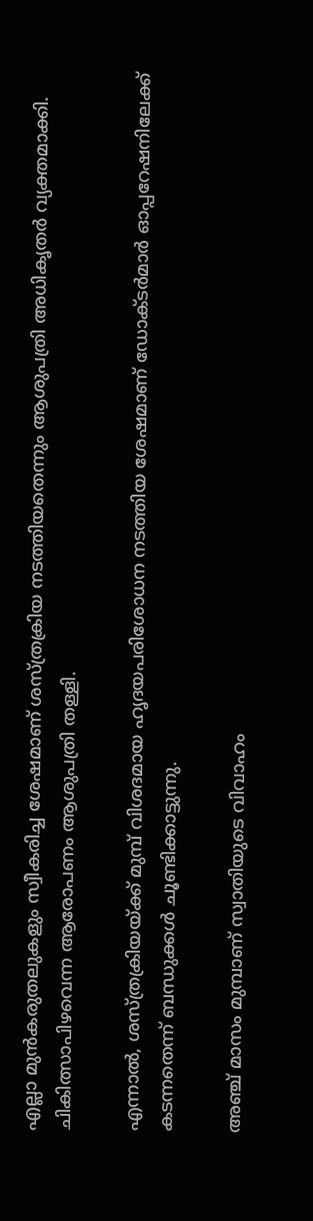എല്ലാ മുൻകരുതലുകളും സ്വീകരിച്ച ശേഷമാണ് ശസ്ത്രക്രിയ നടത്തിയതെന്നും ആശുപത്രി അധികൃതർ വ്യക്തമാക്കി. ചികിത്സാപിഴവെന്ന ആരോപണം ആശുപത്രി തള്ളി.

എന്നാൽ, ശസ്ത്രക്രിയയ്ക്ക് മുമ്പ് വിശദമായ ഹൃദയപരിശോധന നടത്തിയ ശേഷമാണ് ഡോക്ടർമാർ ഓപ്പറേഷനിലേക്ക് കടന്നതെന്ന് ബന്ധുക്കൾ ചൂണ്ടിക്കാട്ടുന്നു.

അഞ്ച് മാസം മുമ്പാണ് സ്വാതിയുടെ വിവാഹം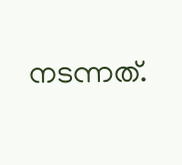നടന്നത്.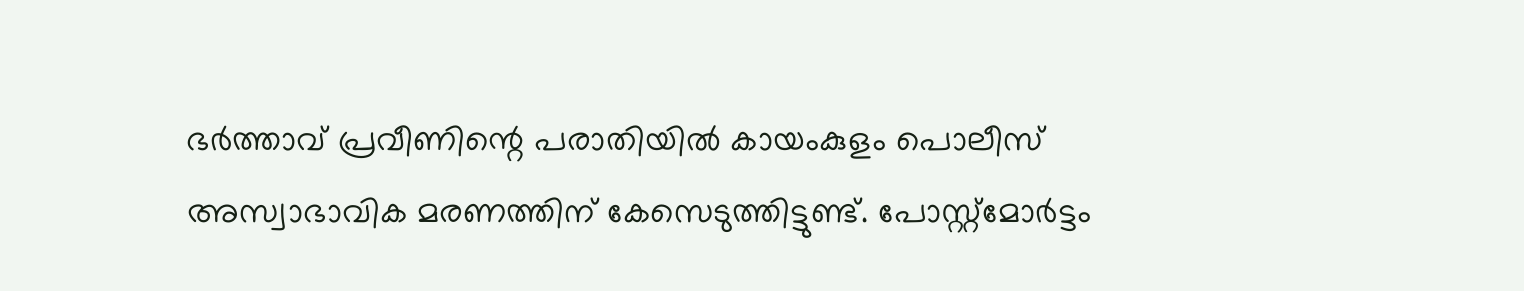ഭർത്താവ് പ്രവീണിന്റെ പരാതിയിൽ കായംകുളം പൊലീസ് അസ്വാഭാവിക മരണത്തിന് കേസെടുത്തിട്ടുണ്ട്. പോസ്റ്റ്മോർട്ടം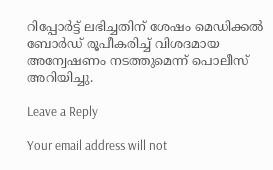റിപ്പോർട്ട് ലഭിച്ചതിന് ശേഷം മെഡിക്കൽ ബോർഡ് രൂപീകരിച്ച് വിശദമായ അന്വേഷണം നടത്തുമെന്ന് പൊലീസ് അറിയിച്ചു.

Leave a Reply

Your email address will not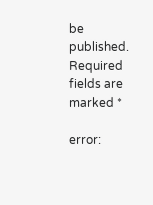be published. Required fields are marked *

error: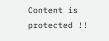Content is protected !!